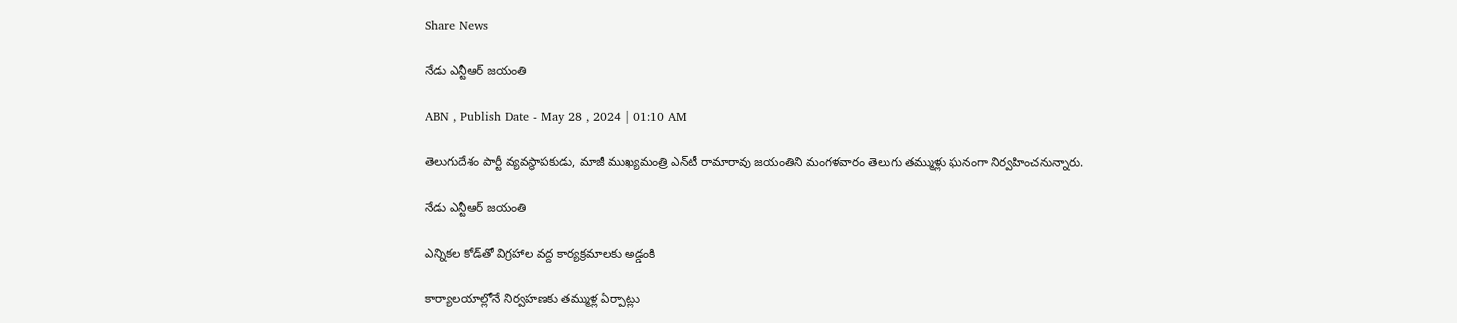Share News

నేడు ఎన్టీఆర్‌ జయంతి

ABN , Publish Date - May 28 , 2024 | 01:10 AM

తెలుగుదేశం పార్టీ వ్యవస్థాపకుడు, మాజీ ముఖ్యమంత్రి ఎన్‌టీ రామారావు జయంతిని మంగళవారం తెలుగు తమ్ముళ్లు ఘనంగా నిర్వహించనున్నారు.

నేడు ఎన్టీఆర్‌ జయంతి

ఎన్నికల కోడ్‌తో విగ్రహాల వద్ద కార్యక్రమాలకు అడ్డంకి

కార్యాలయాల్లోనే నిర్వహణకు తమ్ముళ్ల ఏర్పాట్లు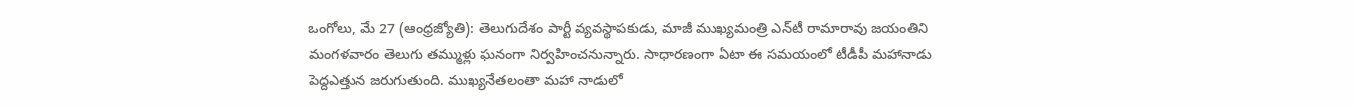ఒంగోలు, మే 27 (ఆంధ్రజ్యోతి): తెలుగుదేశం పార్టీ వ్యవస్థాపకుడు, మాజీ ముఖ్యమంత్రి ఎన్‌టీ రామారావు జయంతిని మంగళవారం తెలుగు తమ్ముళ్లు ఘనంగా నిర్వహించనున్నారు. సాధారణంగా ఏటా ఈ సమయంలో టీడీపీ మహానాడు పెద్దఎత్తున జరుగుతుంది. ముఖ్యనేతలంతా మహా నాడులో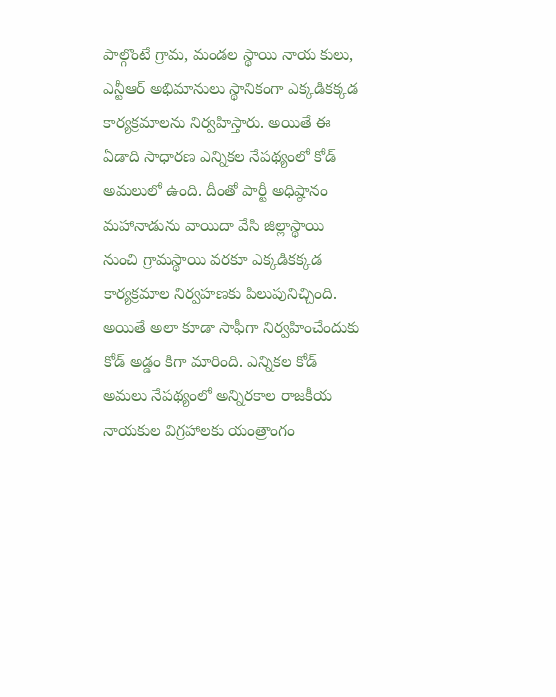పాల్గొంటే గ్రామ, మండల స్థాయి నాయ కులు, ఎన్టీఆర్‌ అభిమానులు స్థానికంగా ఎక్కడికక్కడ కార్యక్రమాలను నిర్వహిస్తారు. అయితే ఈ ఏడాది సాధారణ ఎన్నికల నేపథ్యంలో కోడ్‌ అమలులో ఉంది. దీంతో పార్టీ అధిష్ఠానం మహానాడును వాయిదా వేసి జిల్లాస్థాయి నుంచి గ్రామస్థాయి వరకూ ఎక్కడికక్కడ కార్యక్రమాల నిర్వహణకు పిలుపునిచ్చింది. అయితే అలా కూడా సాఫీగా నిర్వహించేందుకు కోడ్‌ అడ్డం కిగా మారింది. ఎన్నికల కోడ్‌ అమలు నేపథ్యంలో అన్నిరకాల రాజకీయ నాయకుల విగ్రహాలకు యంత్రాంగం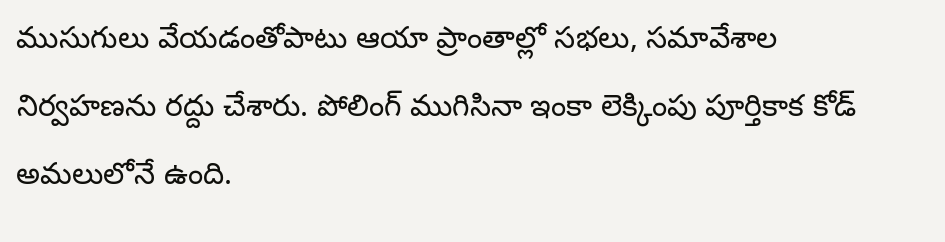ముసుగులు వేయడంతోపాటు ఆయా ప్రాంతాల్లో సభలు, సమావేశాల నిర్వహణను రద్దు చేశారు. పోలింగ్‌ ముగిసినా ఇంకా లెక్కింపు పూర్తికాక కోడ్‌ అమలులోనే ఉంది.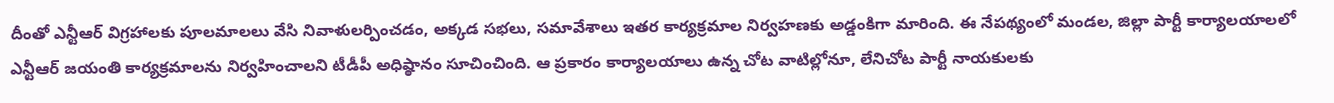దీంతో ఎన్టీఆర్‌ విగ్రహాలకు పూలమాలలు వేసి నివాళులర్పించడం, అక్కడ సభలు, సమావేశాలు ఇతర కార్యక్రమాల నిర్వహణకు అడ్డంకిగా మారింది. ఈ నేపథ్యంలో మండల, జిల్లా పార్టీ కార్యాలయాలలో ఎన్టీఆర్‌ జయంతి కార్యక్రమాలను నిర్వహించాలని టీడీపీ అధిష్ఠానం సూచించింది. ఆ ప్రకారం కార్యాలయాలు ఉన్న చోట వాటిల్లోనూ, లేనిచోట పార్టీ నాయకులకు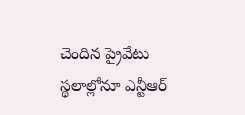చెందిన ప్రైవేటు స్థలాల్లోనూ ఎన్టీఆర్‌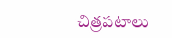చిత్రపటాలు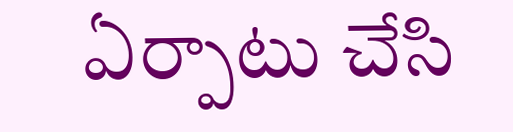ఏర్పాటు చేసి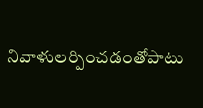నివాళులర్పించడంతోపాటు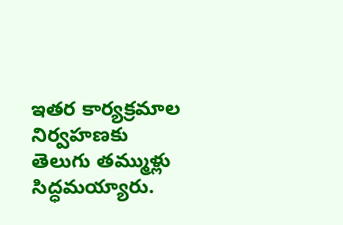ఇతర కార్యక్రమాల నిర్వహణకు తెలుగు తమ్ముళ్లు సిద్ధమయ్యారు.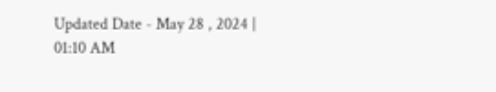Updated Date - May 28 , 2024 | 01:10 AM